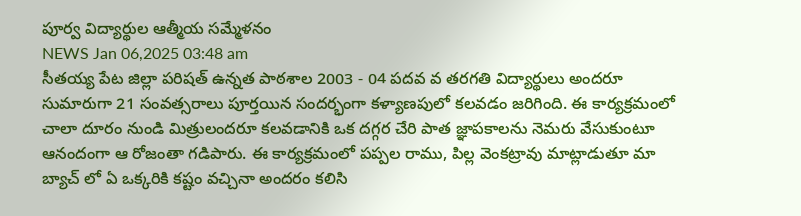పూర్వ విద్యార్థుల ఆత్మీయ సమ్మేళనం
NEWS Jan 06,2025 03:48 am
సీతయ్య పేట జిల్లా పరిషత్ ఉన్నత పాఠశాల 2003 - 04 పదవ వ తరగతి విద్యార్థులు అందరూ సుమారుగా 21 సంవత్సరాలు పూర్తయిన సందర్భంగా కళ్యాణపులో కలవడం జరిగింది. ఈ కార్యక్రమంలో చాలా దూరం నుండి మిత్రులందరూ కలవడానికి ఒక దగ్గర చేరి పాత జ్ఞాపకాలను నెమరు వేసుకుంటూ ఆనందంగా ఆ రోజంతా గడిపారు. ఈ కార్యక్రమంలో పప్పల రాము, పిల్ల వెంకట్రావు మాట్లాడుతూ మా బ్యాచ్ లో ఏ ఒక్కరికి కష్టం వచ్చినా అందరం కలిసి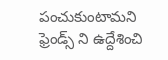పంచుకుంటామని ఫ్రెండ్స్ ని ఉద్దేశించి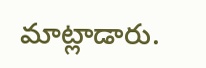మాట్లాడారు.